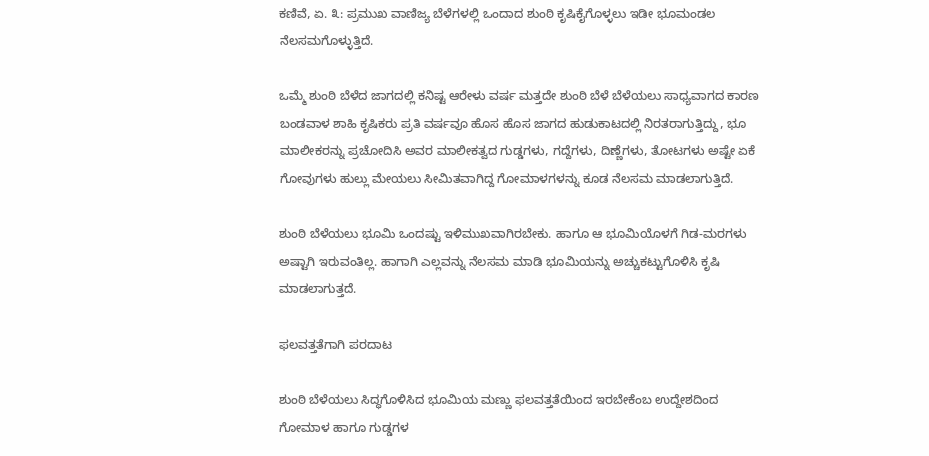ಕಣಿವೆ, ಏ. ೩: ಪ್ರಮುಖ ವಾಣಿಜ್ಯ ಬೆಳೆಗಳಲ್ಲಿ ಒಂದಾದ ಶುಂಠಿ ಕೃಷಿಕೈಗೊಳ್ಳಲು ಇಡೀ ಭೂಮಂಡಲ ನೆಲಸಮಗೊಳ್ಳುತ್ತಿದೆ.

ಒಮ್ಮೆ ಶುಂಠಿ ಬೆಳೆದ ಜಾಗದಲ್ಲಿ ಕನಿಷ್ಟ ಆರೇಳು ವರ್ಷ ಮತ್ತದೇ ಶುಂಠಿ ಬೆಳೆ ಬೆಳೆಯಲು ಸಾಧ್ಯವಾಗದ ಕಾರಣ ಬಂಡವಾಳ ಶಾಹಿ ಕೃಷಿಕರು ಪ್ರತಿ ವರ್ಷವೂ ಹೊಸ ಹೊಸ ಜಾಗದ ಹುಡುಕಾಟದಲ್ಲಿ ನಿರತರಾಗುತ್ತಿದ್ದು, ಭೂ ಮಾಲೀಕರನ್ನು ಪ್ರಚೋದಿಸಿ ಅವರ ಮಾಲೀಕತ್ವದ ಗುಡ್ಡಗಳು, ಗದ್ದೆಗಳು, ದಿಣ್ಣೆಗಳು, ತೋಟಗಳು ಅಷ್ಟೇ ಏಕೆ ಗೋವುಗಳು ಹುಲ್ಲು ಮೇಯಲು ಸೀಮಿತವಾಗಿದ್ದ ಗೋಮಾಳಗಳನ್ನು ಕೂಡ ನೆಲಸಮ ಮಾಡಲಾಗುತ್ತಿದೆ.

ಶುಂಠಿ ಬೆಳೆಯಲು ಭೂಮಿ ಒಂದಷ್ಟು ಇಳಿಮುಖವಾಗಿರಬೇಕು. ಹಾಗೂ ಆ ಭೂಮಿಯೊಳಗೆ ಗಿಡ-ಮರಗಳು ಅಷ್ಟಾಗಿ ಇರುವಂತಿಲ್ಲ. ಹಾಗಾಗಿ ಎಲ್ಲವನ್ನು ನೆಲಸಮ ಮಾಡಿ ಭೂಮಿಯನ್ನು ಅಚ್ಚುಕಟ್ಟುಗೊಳಿಸಿ ಕೃಷಿ ಮಾಡಲಾಗುತ್ತದೆ.

ಫಲವತ್ತತೆಗಾಗಿ ಪರದಾಟ

ಶುಂಠಿ ಬೆಳೆಯಲು ಸಿದ್ಧಗೊಳಿಸಿದ ಭೂಮಿಯ ಮಣ್ಣು ಫಲವತ್ತತೆಯಿಂದ ಇರಬೇಕೆಂಬ ಉದ್ದೇಶದಿಂದ ಗೋಮಾಳ ಹಾಗೂ ಗುಡ್ಡಗಳ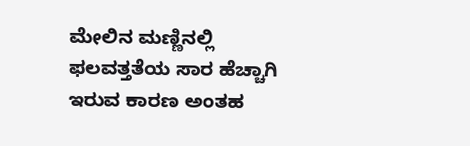ಮೇಲಿನ ಮಣ್ಣಿನಲ್ಲಿ ಫಲವತ್ತತೆಯ ಸಾರ ಹೆಚ್ಚಾಗಿ ಇರುವ ಕಾರಣ ಅಂತಹ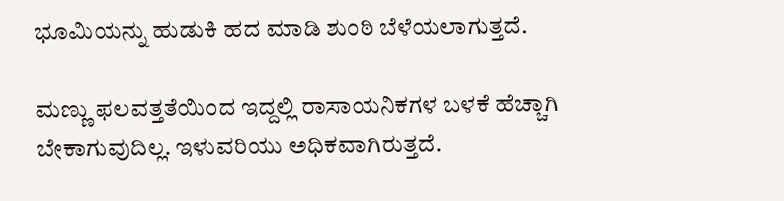ಭೂಮಿಯನ್ನು ಹುಡುಕಿ ಹದ ಮಾಡಿ ಶುಂಠಿ ಬೆಳೆಯಲಾಗುತ್ತದೆ.

ಮಣ್ಣು ಫಲವತ್ತತೆಯಿಂದ ಇದ್ದಲ್ಲಿ ರಾಸಾಯನಿಕಗಳ ಬಳಕೆ ಹೆಚ್ಚಾಗಿ ಬೇಕಾಗುವುದಿಲ್ಲ. ಇಳುವರಿಯು ಅಧಿಕವಾಗಿರುತ್ತದೆ.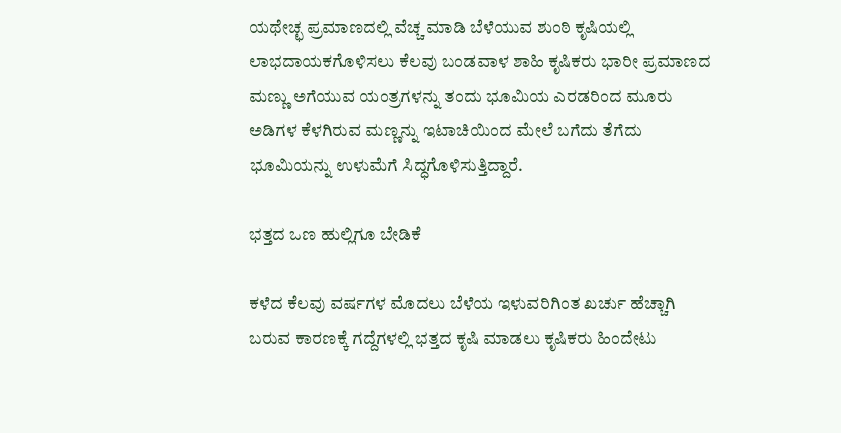ಯಥೇಚ್ಛ ಪ್ರಮಾಣದಲ್ಲಿ ವೆಚ್ಚ ಮಾಡಿ ಬೆಳೆಯುವ ಶುಂಠಿ ಕೃಷಿಯಲ್ಲಿ ಲಾಭದಾಯಕಗೊಳಿಸಲು ಕೆಲವು ಬಂಡವಾಳ ಶಾಹಿ ಕೃಷಿಕರು ಭಾರೀ ಪ್ರಮಾಣದ ಮಣ್ಣು ಅಗೆಯುವ ಯಂತ್ರಗಳನ್ನು ತಂದು ಭೂಮಿಯ ಎರಡರಿಂದ ಮೂರು ಅಡಿಗಳ ಕೆಳಗಿರುವ ಮಣ್ಣನ್ನು ಇಟಾಚಿಯಿಂದ ಮೇಲೆ ಬಗೆದು ತೆಗೆದು ಭೂಮಿಯನ್ನು ಉಳುಮೆಗೆ ಸಿದ್ಧಗೊಳಿಸುತ್ತಿದ್ದಾರೆ.

ಭತ್ತದ ಒಣ ಹುಲ್ಲಿಗೂ ಬೇಡಿಕೆ

ಕಳೆದ ಕೆಲವು ವರ್ಷಗಳ ಮೊದಲು ಬೆಳೆಯ ಇಳುವರಿಗಿಂತ ಖರ್ಚು ಹೆಚ್ಚಾಗಿ ಬರುವ ಕಾರಣಕ್ಕೆ ಗದ್ದೆಗಳಲ್ಲಿ ಭತ್ತದ ಕೃಷಿ ಮಾಡಲು ಕೃಷಿಕರು ಹಿಂದೇಟು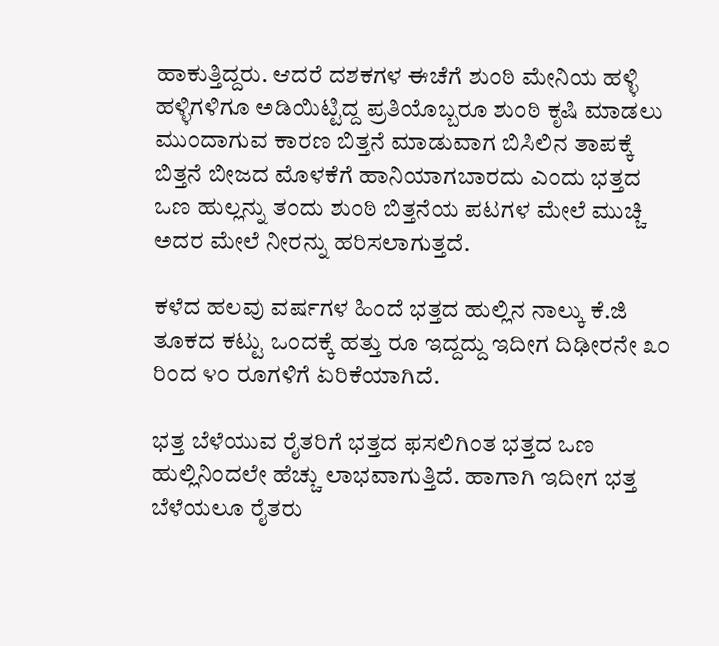ಹಾಕುತ್ತಿದ್ದರು. ಆದರೆ ದಶಕಗಳ ಈಚೆಗೆ ಶುಂಠಿ ಮೇನಿಯ ಹಳ್ಳಿ ಹಳ್ಳಿಗಳಿಗೂ ಅಡಿಯಿಟ್ಟಿದ್ದ ಪ್ರತಿಯೊಬ್ಬರೂ ಶುಂಠಿ ಕೃಷಿ ಮಾಡಲು ಮುಂದಾಗುವ ಕಾರಣ ಬಿತ್ತನೆ ಮಾಡುವಾಗ ಬಿಸಿಲಿನ ತಾಪಕ್ಕೆ ಬಿತ್ತನೆ ಬೀಜದ ಮೊಳಕೆಗೆ ಹಾನಿಯಾಗಬಾರದು ಎಂದು ಭತ್ತದ ಒಣ ಹುಲ್ಲನ್ನು ತಂದು ಶುಂಠಿ ಬಿತ್ತನೆಯ ಪಟಗಳ ಮೇಲೆ ಮುಚ್ಚಿ ಅದರ ಮೇಲೆ ನೀರನ್ನು ಹರಿಸಲಾಗುತ್ತದೆ.

ಕಳೆದ ಹಲವು ವರ್ಷಗಳ ಹಿಂದೆ ಭತ್ತದ ಹುಲ್ಲಿನ ನಾಲ್ಕು ಕೆ.ಜಿ ತೂಕದ ಕಟ್ಟು ಒಂದಕ್ಕೆ ಹತ್ತು ರೂ ಇದ್ದದ್ದು ಇದೀಗ ದಿಢೀರನೇ ೩೦ ರಿಂದ ೪೦ ರೂಗಳಿಗೆ ಏರಿಕೆಯಾಗಿದೆ.

ಭತ್ತ ಬೆಳೆಯುವ ರೈತರಿಗೆ ಭತ್ತದ ಫಸಲಿಗಿಂತ ಭತ್ತದ ಒಣ ಹುಲ್ಲಿನಿಂದಲೇ ಹೆಚ್ಚು ಲಾಭವಾಗುತ್ತಿದೆ. ಹಾಗಾಗಿ ಇದೀಗ ಭತ್ತ ಬೆಳೆಯಲೂ ರೈತರು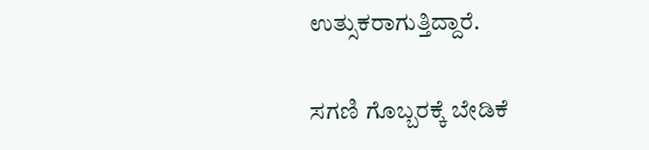ಉತ್ಸುಕರಾಗುತ್ತಿದ್ದಾರೆ.

ಸಗಣಿ ಗೊಬ್ಬರಕ್ಕೆ ಬೇಡಿಕೆ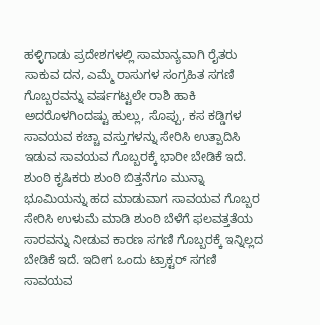ಹಳ್ಳಿಗಾಡು ಪ್ರದೇಶಗಳಲ್ಲಿ ಸಾಮಾನ್ಯವಾಗಿ ರೈತರು ಸಾಕುವ ದನ, ಎಮ್ಮೆ ರಾಸುಗಳ ಸಂಗ್ರಹಿತ ಸಗಣಿ ಗೊಬ್ಬರವನ್ನು ವರ್ಷಗಟ್ಟಲೇ ರಾಶಿ ಹಾಕಿ ಅದರೊಳಗಿಂದಷ್ಟು ಹುಲ್ಲು, ಸೊಪ್ಪು, ಕಸ ಕಡ್ಡಿಗಳ ಸಾವಯವ ಕಚ್ಚಾ ವಸ್ತುಗಳನ್ನು ಸೇರಿಸಿ ಉತ್ಪಾದಿಸಿ ಇಡುವ ಸಾವಯವ ಗೊಬ್ಬರಕ್ಕೆ ಭಾರೀ ಬೇಡಿಕೆ ಇದೆ. ಶುಂಠಿ ಕೃಷಿಕರು ಶುಂಠಿ ಬಿತ್ತನೆಗೂ ಮುನ್ನಾ ಭೂಮಿಯನ್ನು ಹದ ಮಾಡುವಾಗ ಸಾವಯವ ಗೊಬ್ಬರ ಸೇರಿಸಿ ಉಳುಮೆ ಮಾಡಿ ಶುಂಠಿ ಬೆಳೆಗೆ ಫಲವತ್ತತೆಯ ಸಾರವನ್ನು ನೀಡುವ ಕಾರಣ ಸಗಣಿ ಗೊಬ್ಬರಕ್ಕೆ ಇನ್ನಿಲ್ಲದ ಬೇಡಿಕೆ ಇದೆ. ಇದೀಗ ಒಂದು ಟ್ರಾಕ್ಟರ್ ಸಗಣಿ ಸಾವಯವ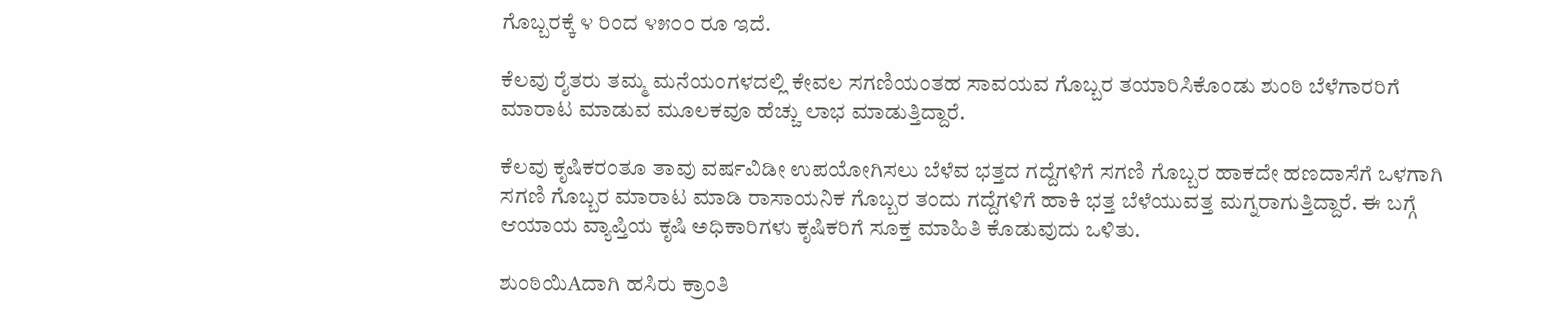ಗೊಬ್ಬರಕ್ಕೆ ೪ ರಿಂದ ೪೫೦೦ ರೂ ಇದೆ.

ಕೆಲವು ರೈತರು ತಮ್ಮ ಮನೆಯಂಗಳದಲ್ಲಿ ಕೇವಲ ಸಗಣಿಯಂತಹ ಸಾವಯವ ಗೊಬ್ಬರ ತಯಾರಿಸಿಕೊಂಡು ಶುಂಠಿ ಬೆಳೆಗಾರರಿಗೆ ಮಾರಾಟ ಮಾಡುವ ಮೂಲಕವೂ ಹೆಚ್ಚು ಲಾಭ ಮಾಡುತ್ತಿದ್ದಾರೆ.

ಕೆಲವು ಕೃಷಿಕರಂತೂ ತಾವು ವರ್ಷವಿಡೀ ಉಪಯೋಗಿಸಲು ಬೆಳೆವ ಭತ್ತದ ಗದ್ದೆಗಳಿಗೆ ಸಗಣಿ ಗೊಬ್ಬರ ಹಾಕದೇ ಹಣದಾಸೆಗೆ ಒಳಗಾಗಿ ಸಗಣಿ ಗೊಬ್ಬರ ಮಾರಾಟ ಮಾಡಿ ರಾಸಾಯನಿಕ ಗೊಬ್ಬರ ತಂದು ಗದ್ದೆಗಳಿಗೆ ಹಾಕಿ ಭತ್ತ ಬೆಳೆಯುವತ್ತ ಮಗ್ನರಾಗುತ್ತಿದ್ದಾರೆ. ಈ ಬಗ್ಗೆ ಆಯಾಯ ವ್ಯಾಪ್ತಿಯ ಕೃಷಿ ಅಧಿಕಾರಿಗಳು ಕೃಷಿಕರಿಗೆ ಸೂಕ್ತ ಮಾಹಿತಿ ಕೊಡುವುದು ಒಳಿತು.

ಶುಂಠಿಯಿAದಾಗಿ ಹಸಿರು ಕ್ರಾಂತಿ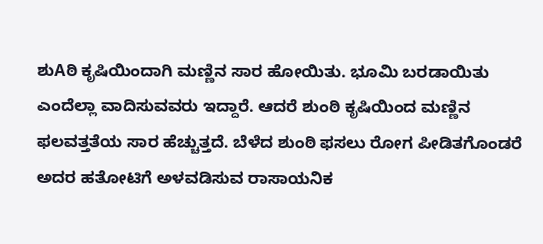ಶುAಠಿ ಕೃಷಿಯಿಂದಾಗಿ ಮಣ್ಣಿನ ಸಾರ ಹೋಯಿತು. ಭೂಮಿ ಬರಡಾಯಿತು ಎಂದೆಲ್ಲಾ ವಾದಿಸುವವರು ಇದ್ದಾರೆ. ಆದರೆ ಶುಂಠಿ ಕೃಷಿಯಿಂದ ಮಣ್ಣಿನ ಫಲವತ್ತತೆಯ ಸಾರ ಹೆಚ್ಚುತ್ತದೆ. ಬೆಳೆದ ಶುಂಠಿ ಫಸಲು ರೋಗ ಪೀಡಿತಗೊಂಡರೆ ಅದರ ಹತೋಟಿಗೆ ಅಳವಡಿಸುವ ರಾಸಾಯನಿಕ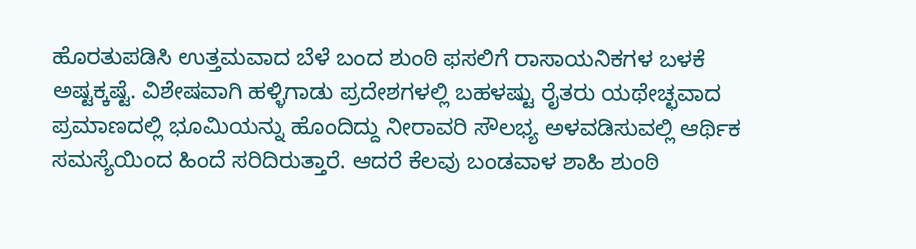ಹೊರತುಪಡಿಸಿ ಉತ್ತಮವಾದ ಬೆಳೆ ಬಂದ ಶುಂಠಿ ಫಸಲಿಗೆ ರಾಸಾಯನಿಕಗಳ ಬಳಕೆ ಅಷ್ಟಕ್ಕಷ್ಟೆ. ವಿಶೇಷವಾಗಿ ಹಳ್ಳಿಗಾಡು ಪ್ರದೇಶಗಳಲ್ಲಿ ಬಹಳಷ್ಟು ರೈತರು ಯಥೇಚ್ಛವಾದ ಪ್ರಮಾಣದಲ್ಲಿ ಭೂಮಿಯನ್ನು ಹೊಂದಿದ್ದು ನೀರಾವರಿ ಸೌಲಭ್ಯ ಅಳವಡಿಸುವಲ್ಲಿ ಆರ್ಥಿಕ ಸಮಸ್ಯೆಯಿಂದ ಹಿಂದೆ ಸರಿದಿರುತ್ತಾರೆ. ಆದರೆ ಕೆಲವು ಬಂಡವಾಳ ಶಾಹಿ ಶುಂಠಿ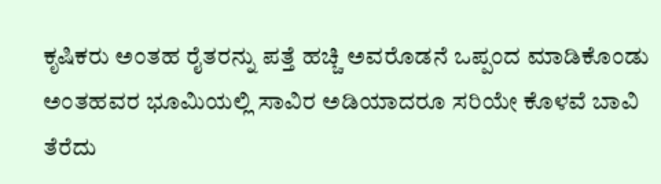ಕೃಷಿಕರು ಅಂತಹ ರೈತರನ್ನು ಪತ್ತೆ ಹಚ್ಚಿ ಅವರೊಡನೆ ಒಪ್ಪಂದ ಮಾಡಿಕೊಂಡು ಅಂತಹವರ ಭೂಮಿಯಲ್ಲಿ ಸಾವಿರ ಅಡಿಯಾದರೂ ಸರಿಯೇ ಕೊಳವೆ ಬಾವಿ ತೆರೆದು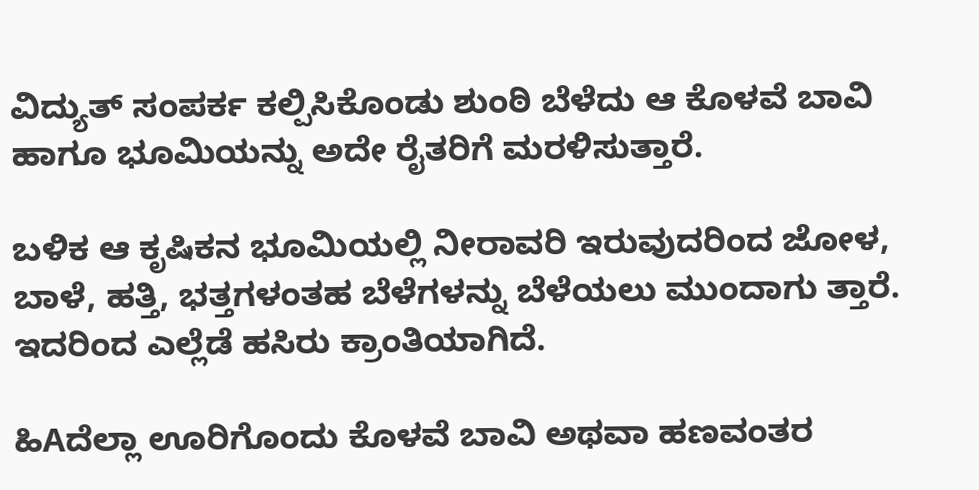ವಿದ್ಯುತ್ ಸಂಪರ್ಕ ಕಲ್ಪಿಸಿಕೊಂಡು ಶುಂಠಿ ಬೆಳೆದು ಆ ಕೊಳವೆ ಬಾವಿ ಹಾಗೂ ಭೂಮಿಯನ್ನು ಅದೇ ರೈತರಿಗೆ ಮರಳಿಸುತ್ತಾರೆ.

ಬಳಿಕ ಆ ಕೃಷಿಕನ ಭೂಮಿಯಲ್ಲಿ ನೀರಾವರಿ ಇರುವುದರಿಂದ ಜೋಳ, ಬಾಳೆ, ಹತ್ತಿ, ಭತ್ತಗಳಂತಹ ಬೆಳೆಗಳನ್ನು ಬೆಳೆಯಲು ಮುಂದಾಗು ತ್ತಾರೆ. ಇದರಿಂದ ಎಲ್ಲೆಡೆ ಹಸಿರು ಕ್ರಾಂತಿಯಾಗಿದೆ.

ಹಿAದೆಲ್ಲಾ ಊರಿಗೊಂದು ಕೊಳವೆ ಬಾವಿ ಅಥವಾ ಹಣವಂತರ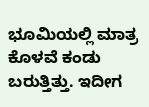ಭೂಮಿಯಲ್ಲಿ ಮಾತ್ರ ಕೊಳವೆ ಕಂಡು ಬರುತ್ತಿತ್ತು. ಇದೀಗ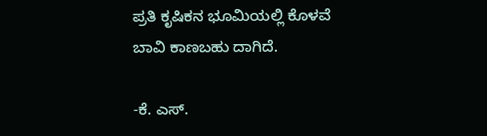ಪ್ರತಿ ಕೃಷಿಕನ ಭೂಮಿಯಲ್ಲಿ ಕೊಳವೆ ಬಾವಿ ಕಾಣಬಹು ದಾಗಿದೆ.

-ಕೆ. ಎಸ್.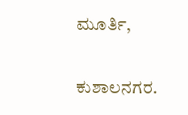ಮೂರ್ತಿ,

ಕುಶಾಲನಗರ.